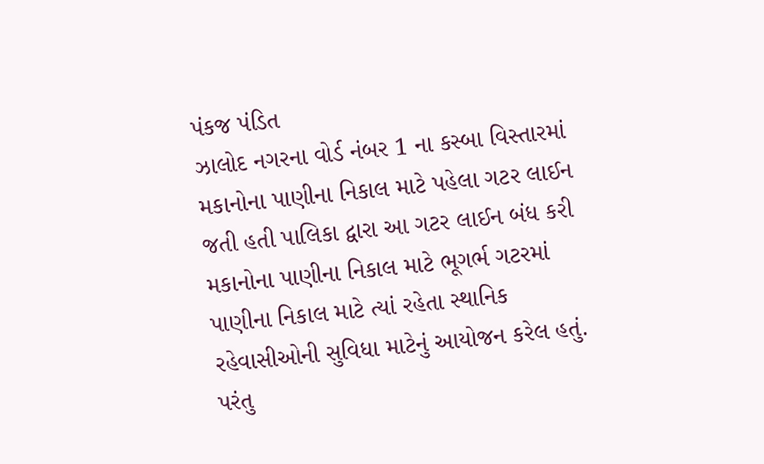પંકજ પંડિત
ઝાલોદ નગરના વોર્ડ નંબર 1 ના કસ્બા વિસ્તારમાં મકાનોના પાણીના નિકાલ માટે પહેલા ગટર લાઈન જતી હતી પાલિકા દ્વારા આ ગટર લાઈન બંધ કરી મકાનોના પાણીના નિકાલ માટે ભૂગર્ભ ગટરમાં પાણીના નિકાલ માટે ત્યાં રહેતા સ્થાનિક રહેવાસીઓની સુવિધા માટેનું આયોજન કરેલ હતું. પરંતુ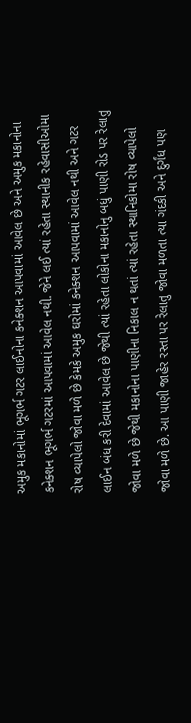અમુક મકાનોમાં ભૂગર્ભ ગટર લાઈનોના કનેક્શન આપવામાં આવેલ છે અને અમુક મકાનોના કનેક્શન ભૂગર્ભ ગટરમાં આપવામાં આવેલ નથી. જેને લઈ ત્યાં રહેતા સ્થાનીક રહેવાસીઓમા રોષ વ્યાપેલો જોવા મળે છે કેમકે અમુક ઘરોમાં કનેક્શન આપવામાં આવેલ નથી અને ગટર લાઈન બંધ કરી દેવામાં આવેલ છે જેથી ત્યાં રહેતા લોકોના મકાનોનુ બધું પાણી રોડ પર રેલાતુ જોવા મળે છે જેથી મકાનોના પાણીના નિકાલ ન થતાં ત્યાં રહેતા સ્થાનિકોમા રોષ વ્યાપેલો જોવા મળે છે. આ પાણી જાહેર રસ્તા પર રેલાતુ જોવા મળતા ત્યા ગંદકી અને દુર્ગંધ પણ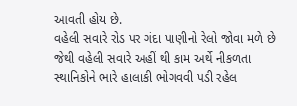આવતી હોય છે.
વહેલી સવારે રોડ પર ગંદા પાણીનો રેલો જોવા મળે છે જેથી વહેલી સવારે અહીં થી કામ અર્થે નીકળતા સ્થાનિકોને ભારે હાલાકી ભોગવવી પડી રહેલ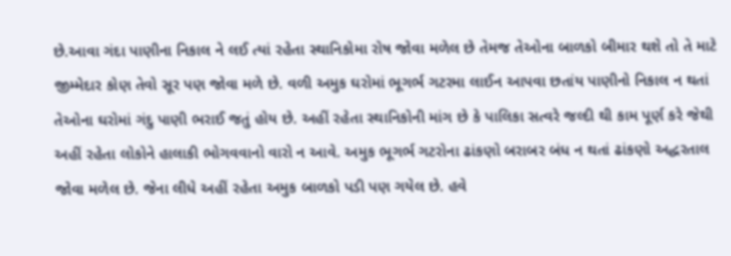છે.આવા ગંદા પાણીના નિકાલ ને લઈ ત્યાં રહેતા સ્થાનિકોમા રોષ જોવા મળેલ છે તેમજ તેઓના બાળકો બીમાર થશે તો તે માટે જીમ્મેદાર કોણ તેવો સૂર પણ જોવા મળે છે. વળી અમુક ઘરોમાં ભૂગર્ભ ગટરમા લાઈન આપવા છતાંય પાણીનો નિકાલ ન થતાં તેઓના ઘરોમાં ગંદુ પાણી ભરાઈ જતું હોય છે. અહીં રહેતા સ્થાનિકોની માંગ છે કે પાલિકા સત્વરે જલ્દી થી કામ પૂર્ણ કરે જેથી અહીં રહેતા લોકોને હાલાકી ભોગવવાનો વારો ન આવે. અમુક ભૂગર્ભ ગટરોના ઢાંકણો બરાબર બંધ ન થતાં ઢાંકણો અદ્ધરતાલ જોવા મળેલ છે. જેના લીધે અહીં રહેતા અમુક બાળકો પડી પણ ગયેલ છે. હવે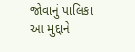જોવાનું પાલિકા આ મુદ્દાને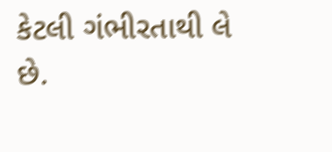કેટલી ગંભીરતાથી લે છે.